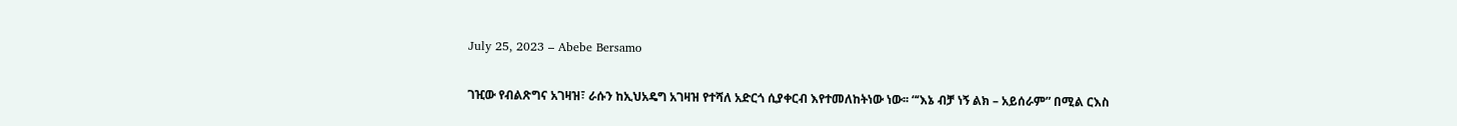July 25, 2023 – Abebe Bersamo

ገዢው የብልጽግና አገዛዝ፣ ራሱን ከኢህአዴግ አገዛዝ የተሻለ አድርጎ ሲያቀርብ እየተመለከትነው ነው፡፡ “‘እኔ ብቻ ነኝ ልክ – አይሰራም” በሚል ርእስ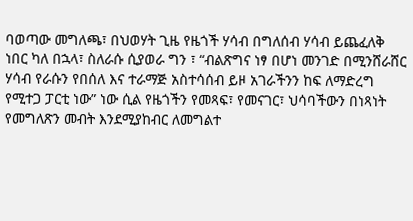ባወጣው መግለጫ፣ በህወሃት ጊዜ የዜጎች ሃሳብ በግለሰብ ሃሳብ ይጨፈለቅ ነበር ካለ በኋላ፣ ስለራሱ ሲያወራ ግን ፣ “ብልጽግና ነፃ በሆነ መንገድ በሚንሸራሸር ሃሳብ የራሱን የበሰለ እና ተራማጅ አስተሳሰብ ይዞ አገራችንን ከፍ ለማድረግ የሚተጋ ፓርቲ ነው” ነው ሲል የዜጎችን የመጻፍ፣ የመናገር፣ ህሳባችውን በነጻነት የመግለጽን መብት እንደሚያከብር ለመግልተ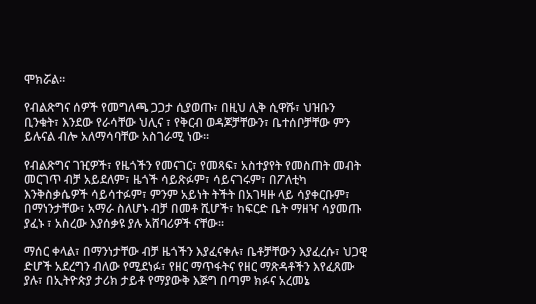ሞክሯል፡፡

የብልጽግና ሰዎች የመግለጫ ጋጋታ ሲያወጡ፣ በዚህ ሊቅ ሲዋሹ፣ ህዝቡን ቢንቁት፣ እንደው የራሳቸው ህሊና ፣ የቅርብ ወዳጆቻቸውን፣ ቤተሰቦቻቸው ምን ይሉናል ብሎ አለማሳባቸው አስገራሚ ነው፡፡

የብልጽግና ገዢዎች፣ የዜጎችን የመናገር፣ የመጻፍ፣ አስተያየት የመስጠት መብት መርገጥ ብቻ አይደለም፣ ዜጎች ሳይጽፉም፣ ሳይናገሩም፣ በፖለቲካ እንቅስቃሴዎች ሳይሳተፉም፣ ምንም አይነት ትችት በአገዛዙ ላይ ሳያቀርቡም፣ በማነንታቸው፣ አማራ ስለሆኑ ብቻ በመቶ ሺሆች፣ ከፍርድ ቤት ማዘዣ ሳያመጡ ያፈኑ ፣ አስረው እያሰቃዩ ያሉ አሸባሪዎች ናቸው፡፡

ማሰር ቀላል፣ በማንነታቸው ብቻ ዜጎችን እያፈናቀሉ፣ ቤቶቻቸውን እያፈረሱ፣ ህጋዊ ድሆች አደረግን ብለው የሚደነፉ፣ የዘር ማጥፋትና የዘር ማጽዳቶችን እየፈጸሙ ያሉ፣ በኢትዮጵያ ታሪክ ታይቶ የማያውቅ እጅግ በጣም ክፉና አረመኔ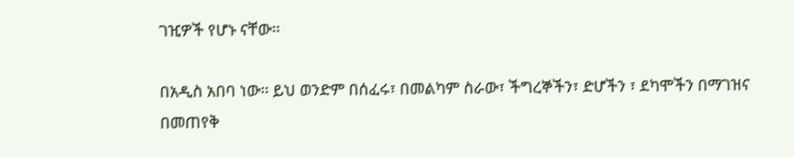ገዢዎች የሆኑ ናቸው፡፡

በአዲስ አበባ ነው፡፡ ይህ ወንድም በሰፈሩ፣ በመልካም ስራው፣ ችግረኞችን፣ ድሆችን ፣ ደካሞችን በማገዝና በመጠየቅ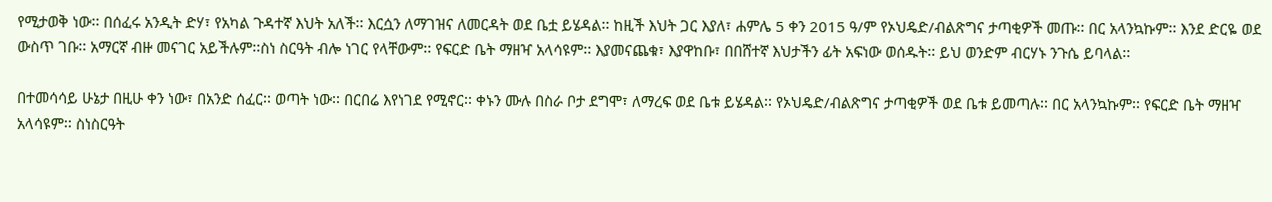የሚታወቅ ነው፡፡ በሰፈሩ አንዲት ድሃ፣ የአካል ጉዳተኛ እህት አለች፡፡ እርሷን ለማገዝና ለመርዳት ወደ ቤቷ ይሄዳል፡፡ ከዚች እህት ጋር እያለ፣ ሐምሌ 5 ቀን 2015 ዓ/ም የኦህዴድ/ብልጽግና ታጣቂዎች መጡ፡፡ በር አላንኳኩም፡፡ እንደ ድርዬ ወደ ውስጥ ገቡ፡፡ አማርኛ ብዙ መናገር አይችሉም፡፡ስነ ስርዓት ብሎ ነገር የላቸውም፡፡ የፍርድ ቤት ማዘዣ አላሳዩም፡፡ እያመናጨቁ፣ እያዋከቡ፣ በበሸተኛ እህታችን ፊት አፍነው ወሰዱት፡፡ ይህ ወንድም ብርሃኑ ንጉሴ ይባላል፡፡

በተመሳሳይ ሁኔታ በዚሁ ቀን ነው፣ በአንድ ሰፈር፡፡ ወጣት ነው፡፡ በርበሬ እየነገደ የሚኖር፡፡ ቀኑን ሙሉ በስራ ቦታ ደግሞ፣ ለማረፍ ወደ ቤቱ ይሄዳል፡፡ የኦህዴድ/ብልጽግና ታጣቂዎች ወደ ቤቱ ይመጣሉ፡፡ በር አላንኳኩም፡፡ የፍርድ ቤት ማዘዣ አላሳዩም፡፡ ስነስርዓት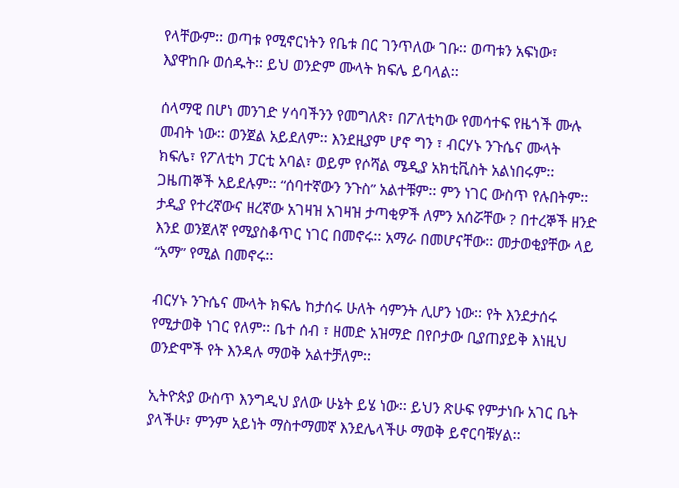የላቸውም፡፡ ወጣቱ የሚኖርነትን የቤቱ በር ገንጥለው ገቡ፡፡ ወጣቱን አፍነው፣ እያዋከቡ ወሰዱት፡፡ ይህ ወንድም ሙላት ክፍሌ ይባላል፡፡

ሰላማዊ በሆነ መንገድ ሃሳባችንን የመግለጽ፣ በፖለቲካው የመሳተፍ የዜጎች ሙሉ መብት ነው፡፡ ወንጀል አይደለም፡፡ እንደዚያም ሆኖ ግን ፣ ብርሃኑ ንጉሴና ሙላት ክፍሌ፣ የፖለቲካ ፓርቲ አባል፣ ወይም የሶሻል ሜዲያ አክቲቪስት አልነበሩም፡፡ ጋዜጠኞች አይደሉም፡፡ “ሰባተኛውን ንጉስ” አልተቹም፡፡ ምን ነገር ውስጥ የሉበትም፡፡ ታዲያ የተረኛውና ዘረኛው አገዛዝ አገዛዝ ታጣቂዎች ለምን አሰሯቸው ? በተረኞች ዘንድ እንደ ወንጀለኛ የሚያስቆጥር ነገር በመኖሩ፡፡ አማራ በመሆናቸው፡፡ መታወቂያቸው ላይ “አማ” የሚል በመኖሩ፡፡

ብርሃኑ ንጉሴና ሙላት ክፍሌ ከታሰሩ ሁለት ሳምንት ሊሆን ነው፡፡ የት እንደታሰሩ የሚታወቅ ነገር የለም፡፡ ቤተ ሰብ ፣ ዘመድ አዝማድ በየቦታው ቢያጠያይቅ እነዚህ ወንድሞች የት እንዳሉ ማወቅ አልተቻለም፡፡

ኢትዮጵያ ውስጥ እንግዲህ ያለው ሁኔት ይሄ ነው፡፡ ይህን ጽሁፍ የምታነቡ አገር ቤት ያላችሁ፣ ምንም አይነት ማስተማመኛ እንደሌላችሁ ማወቅ ይኖርባቹሃል፡፡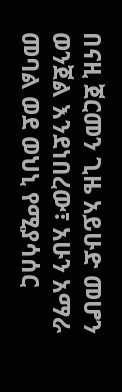በናዚ ጀርመን ጊዜ አይሁድ መሆን ወንጀል እንደነበረው፣ አሁን አማራ መባል ወደ ወህኒ የሚያሳሰር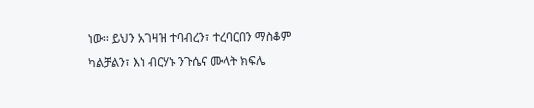ነው፡፡ ይህን አገዛዝ ተባብረን፣ ተረባርበን ማስቆም ካልቻልን፣ እነ ብርሃኑ ንጉሴና ሙላት ክፍሌ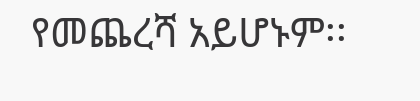የመጨረሻ አይሆኑም፡፡